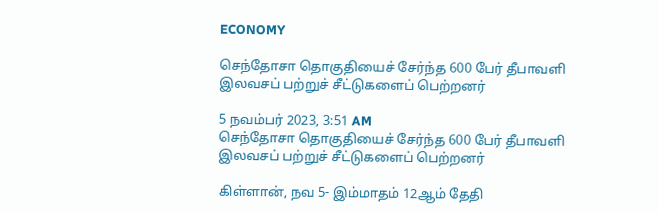ECONOMY

செந்தோசா தொகுதியைச் சேர்ந்த 600 பேர் தீபாவளி இலவசப் பற்றுச் சீட்டுகளைப் பெற்றனர்

5 நவம்பர் 2023, 3:51 AM
செந்தோசா தொகுதியைச் சேர்ந்த 600 பேர் தீபாவளி இலவசப் பற்றுச் சீட்டுகளைப் பெற்றனர்

கிள்ளான், நவ 5- இம்மாதம் 12ஆம் தேதி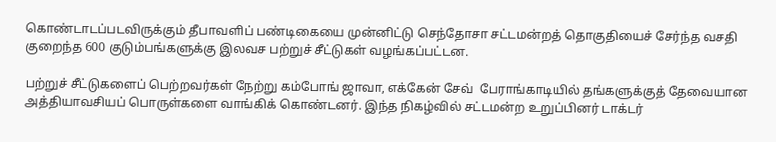கொண்டாடப்படவிருக்கும் தீபாவளிப் பண்டிகையை முன்னிட்டு செந்தோசா சட்டமன்றத் தொகுதியைச் சேர்ந்த வசதி குறைந்த 600 குடும்பங்களுக்கு இலவச பற்றுச் சீட்டுகள் வழங்கப்பட்டன.

பற்றுச் சீட்டுகளைப் பெற்றவர்கள் நேற்று கம்போங் ஜாவா, எக்கேன் சேவ்  பேராங்காடியில் தங்களுக்குத் தேவையான அத்தியாவசியப் பொருள்களை வாங்கிக் கொண்டனர். இந்த நிகழ்வில் சட்டமன்ற உறுப்பினர் டாக்டர்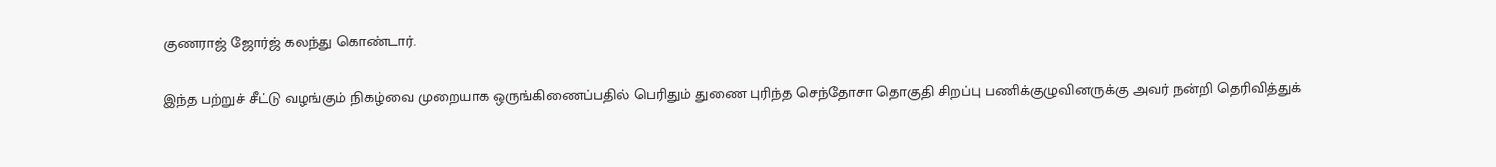குணராஜ் ஜோர்ஜ் கலந்து கொண்டார்.

இந்த பற்றுச் சீட்டு வழங்கும் நிகழ்வை முறையாக ஒருங்கிணைப்பதில் பெரிதும் துணை புரிந்த செந்தோசா தொகுதி சிறப்பு பணிக்குழுவினருக்கு அவர் நன்றி தெரிவித்துக்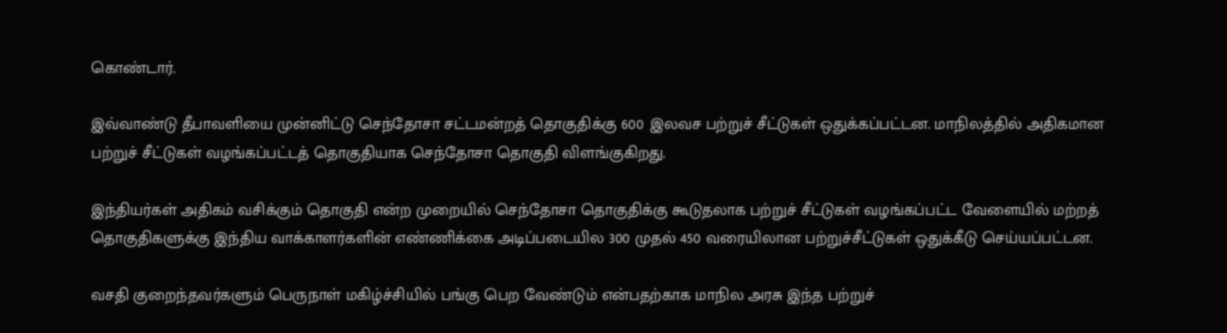கொண்டார்.

இவ்வாண்டு தீபாவளியை முன்னிட்டு செந்தோசா சட்டமன்றத் தொகுதிக்கு 600 இலவச பற்றுச் சீட்டுகள் ஒதுக்கப்பட்டன. மாநிலத்தில் அதிகமான பற்றுச் சீட்டுகள் வழங்கப்பட்டத் தொகுதியாக செந்தோசா தொகுதி விளங்குகிறது.

இந்தியர்கள் அதிகம் வசிக்கும் தொகுதி என்ற முறையில் செந்தோசா தொகுதிக்கு கூடுதலாக பற்றுச் சீட்டுகள் வழங்கப்பட்ட வேளையில் மற்றத் தொகுதிகளுக்கு இந்திய வாக்காளர்களின் எண்ணிக்கை அடிப்படையில 300 முதல் 450 வரையிலான பற்றுச்சீட்டுகள் ஒதுக்கீடு செய்யப்பட்டன.

வசதி குறைந்தவர்களும் பெருநாள் மகிழ்ச்சியில் பங்கு பெற வேண்டும் என்பதற்காக மாநில அரசு இந்த பற்றுச்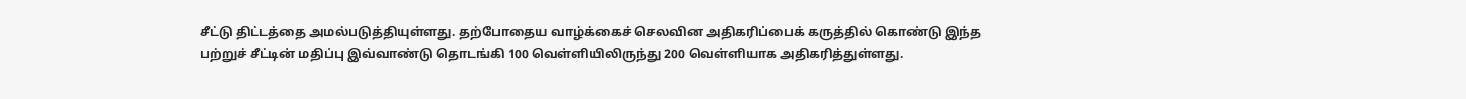சீட்டு திட்டத்தை அமல்படுத்தியுள்ளது. தற்போதைய வாழ்க்கைச் செலவின அதிகரிப்பைக் கருத்தில் கொண்டு இந்த பற்றுச் சீட்டின் மதிப்பு இவ்வாண்டு தொடங்கி 100 வெள்ளியிலிருந்து 200 வெள்ளியாக அதிகரித்துள்ளது.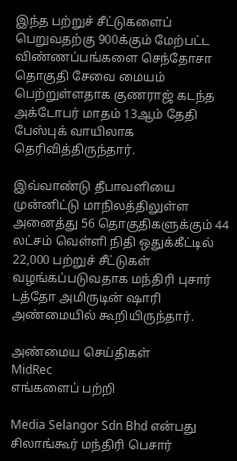இந்த பற்றுச் சீட்டுகளைப் பெறுவதற்கு 900க்கும் மேற்பட்ட விண்ணப்பங்களை செந்தோசா தொகுதி சேவை மையம் பெற்றுள்ளதாக குணராஜ் கடந்த அக்டோபர் மாதம் 13ஆம் தேதி பேஸ்புக் வாயிலாக தெரிவித்திருந்தார்.

இவ்வாண்டு தீபாவளியை முன்னிட்டு மாநிலத்திலுள்ள அனைத்து 56 தொகுதிகளுக்கும் 44 லட்சம் வெள்ளி நிதி ஒதுக்கீட்டில்  22,000 பற்றுச் சீட்டுகள் வழங்கப்படுவதாக மந்திரி புசார் டத்தோ அமிருடின் ஷாரி அண்மையில் கூறியிருந்தார்.

அண்மைய செய்திகள்
MidRec
எங்களைப் பற்றி

Media Selangor Sdn Bhd என்பது சிலாங்கூர் மந்திரி பெசார்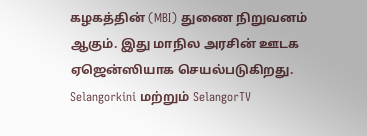கழகத்தின் (MBI) துணை நிறுவனம் ஆகும். இது மாநில அரசின் ஊடக ஏஜென்ஸியாக செயல்படுகிறது. Selangorkini மற்றும் SelangorTV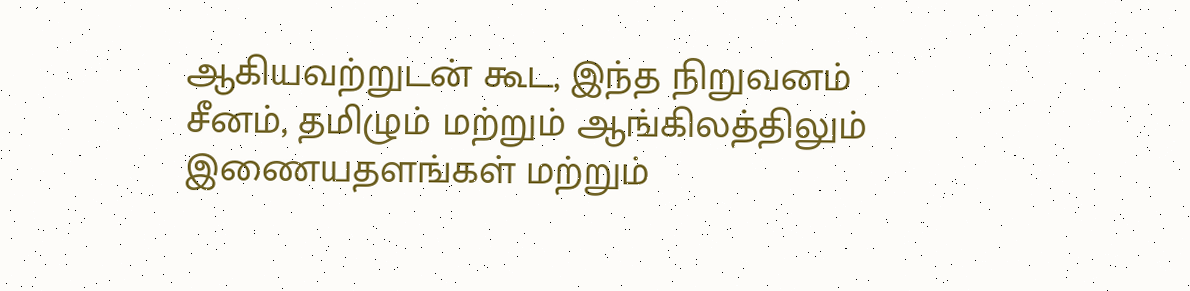ஆகியவற்றுடன் கூட, இந்த நிறுவனம் சீனம், தமிழும் மற்றும் ஆங்கிலத்திலும் இணையதளங்கள் மற்றும்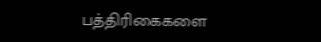பத்திரிகைகளை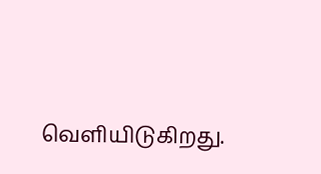வெளியிடுகிறது.